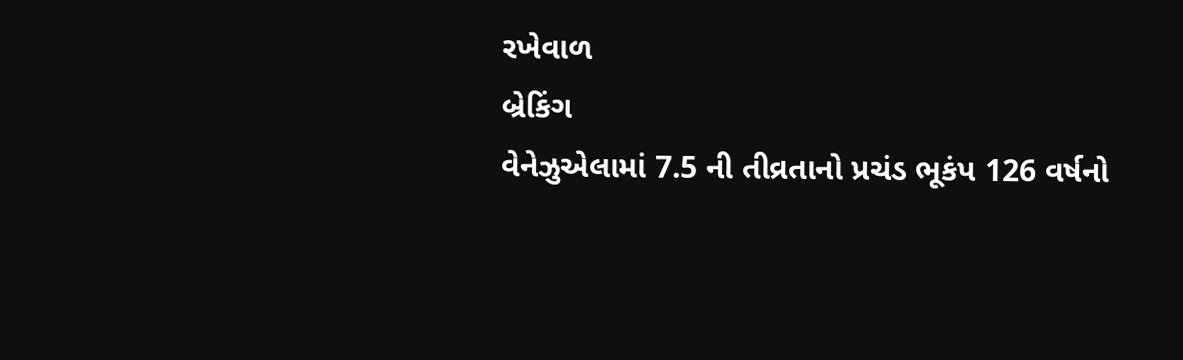રખેવાળ
બ્રેકિંગ
વેનેઝુએલામાં 7.5 ની તીવ્રતાનો પ્રચંડ ભૂકંપ 126 વર્ષનો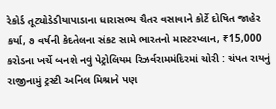રેકોર્ડ તૂટ્યોડેડીયાપાડાના ધારાસભ્ય ચૈતર વસાવાને કોર્ટે દોષિત જાહેર કર્યા, ૭ વર્ષની કેદતેલના સંકટ સામે ભારતનો માસ્ટરપ્લાન, ₹15,000 કરોડના ખર્ચે બનશે નવું પેટ્રોલિયમ રિઝર્વરામમંદિરમાં ચોરી : ચંપત રાયનું રાજીનામું ટ્રસ્ટી અનિલ મિશ્રાને પણ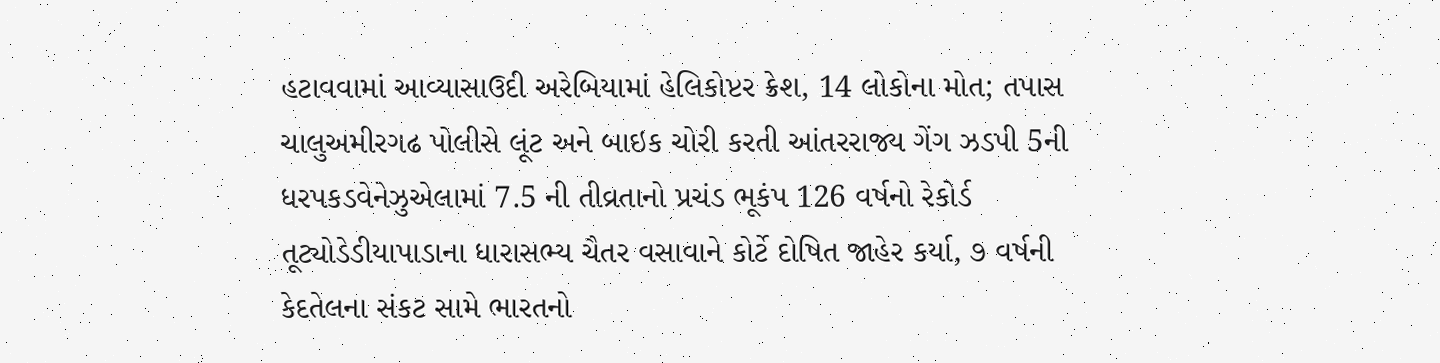હટાવવામાં આવ્યાસાઉદી અરેબિયામાં હેલિકોપ્ટર ક્રેશ, 14 લોકોના મોત; તપાસ ચાલુઅમીરગઢ પોલીસે લૂંટ અને બાઇક ચોરી કરતી આંતરરાજ્ય ગેંગ ઝડપી 5ની ધરપકડવેનેઝુએલામાં 7.5 ની તીવ્રતાનો પ્રચંડ ભૂકંપ 126 વર્ષનો રેકોર્ડ તૂટ્યોડેડીયાપાડાના ધારાસભ્ય ચૈતર વસાવાને કોર્ટે દોષિત જાહેર કર્યા, ૭ વર્ષની કેદતેલના સંકટ સામે ભારતનો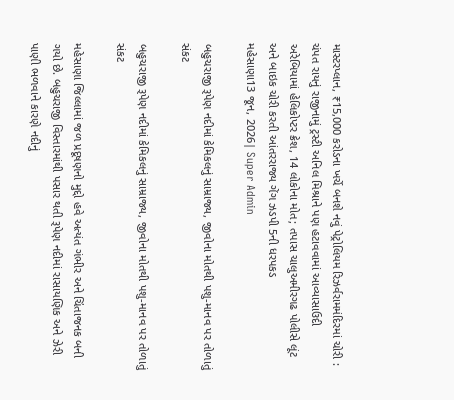માસ્ટરપ્લાન, ₹15,000 કરોડના ખર્ચે બનશે નવું પેટ્રોલિયમ રિઝર્વરામમંદિરમાં ચોરી : ચંપત રાયનું રાજીનામું ટ્રસ્ટી અનિલ મિશ્રાને પણ હટાવવામાં આવ્યાસાઉદી અરેબિયામાં હેલિકોપ્ટર ક્રેશ, 14 લોકોના મોત; તપાસ ચાલુઅમીરગઢ પોલીસે લૂંટ અને બાઇક ચોરી કરતી આંતરરાજ્ય ગેંગ ઝડપી 5ની ધરપકડ
મહેસાણા13 જૂન, 2026| Super Admin

બહુચરાજી રૂપેણ નદીમાં કેમિકલનું સામ્રાજ્ય, જીવોના મોતથી પશુ-માનવ પર તોળાતું સંકટ

બહુચરાજી રૂપેણ નદીમાં કેમિકલનું સામ્રાજ્ય, જીવોના મોતથી પશુ-માનવ પર તોળાતું સંકટ

મહેસાણા જિલ્લામાં જળ પ્રદૂષણનો મુદ્દો હવે અત્યંત ગંભીર અને ચિંતાજનક બની ગયો છે. બહુચરાજી વિસ્તારમાંથી પસાર થતી રૂપેણ નદીમાં રાસાયણિક અને ઝેરી પાણી ભળવાને કારણે નદીનું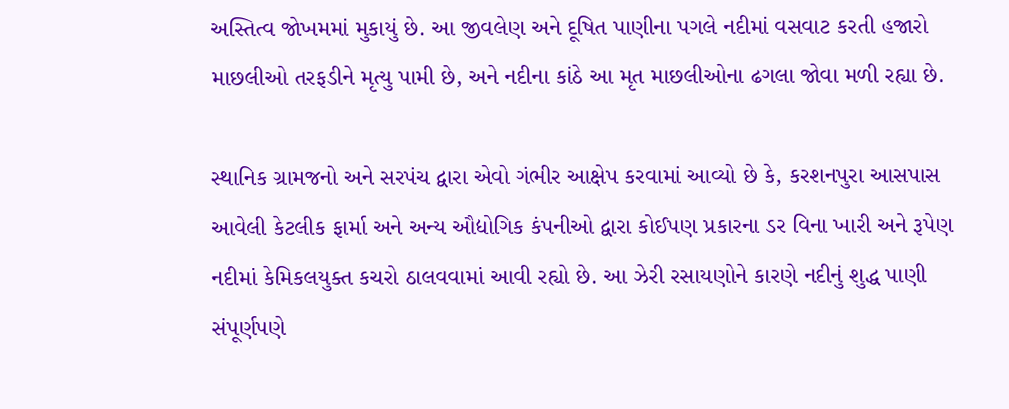અસ્તિત્વ જોખમમાં મુકાયું છે. આ જીવલેણ અને દૂષિત પાણીના પગલે નદીમાં વસવાટ કરતી હજારો માછલીઓ તરફડીને મૃત્યુ પામી છે, અને નદીના કાંઠે આ મૃત માછલીઓના ઢગલા જોવા મળી રહ્યા છે.

સ્થાનિક ગ્રામજનો અને સરપંચ દ્વારા એવો ગંભીર આક્ષેપ કરવામાં આવ્યો છે કે, કરશનપુરા આસપાસ આવેલી કેટલીક ફાર્મા અને અન્ય ઔદ્યોગિક કંપનીઓ દ્વારા કોઈપણ પ્રકારના ડર વિના ખારી અને રૂપેણ નદીમાં કેમિકલયુક્ત કચરો ઠાલવવામાં આવી રહ્યો છે. આ ઝેરી રસાયણોને કારણે નદીનું શુદ્ધ પાણી સંપૂર્ણપણે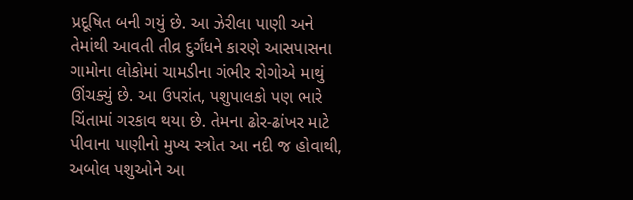પ્રદૂષિત બની ગયું છે. આ ઝેરીલા પાણી અને તેમાંથી આવતી તીવ્ર દુર્ગંધને કારણે આસપાસના ગામોના લોકોમાં ચામડીના ગંભીર રોગોએ માથું ઊંચક્યું છે. આ ઉપરાંત, પશુપાલકો પણ ભારે ચિંતામાં ગરકાવ થયા છે. તેમના ઢોર-ઢાંખર માટે પીવાના પાણીનો મુખ્ય સ્ત્રોત આ નદી જ હોવાથી, અબોલ પશુઓને આ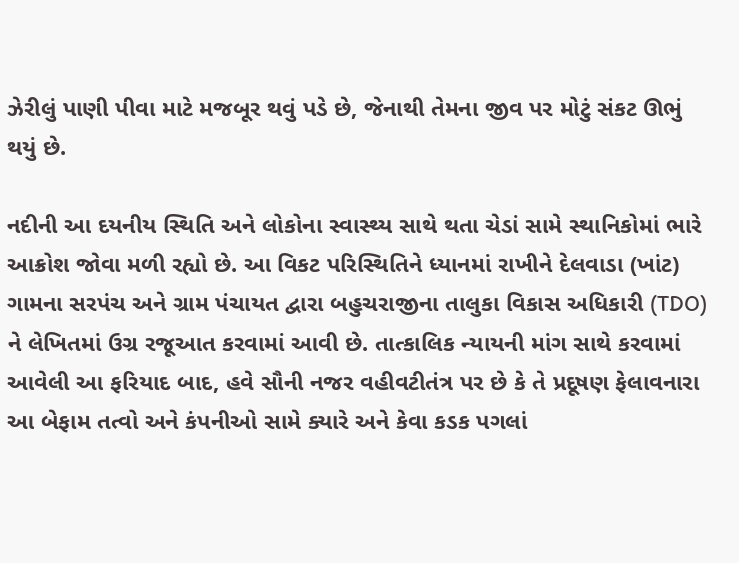ઝેરીલું પાણી પીવા માટે મજબૂર થવું પડે છે, જેનાથી તેમના જીવ પર મોટું સંકટ ઊભું થયું છે.

નદીની આ દયનીય સ્થિતિ અને લોકોના સ્વાસ્થ્ય સાથે થતા ચેડાં સામે સ્થાનિકોમાં ભારે આક્રોશ જોવા મળી રહ્યો છે. આ વિકટ પરિસ્થિતિને ધ્યાનમાં રાખીને દેલવાડા (ખાંટ) ગામના સરપંચ અને ગ્રામ પંચાયત દ્વારા બહુચરાજીના તાલુકા વિકાસ અધિકારી (TDO) ને લેખિતમાં ઉગ્ર રજૂઆત કરવામાં આવી છે. તાત્કાલિક ન્યાયની માંગ સાથે કરવામાં આવેલી આ ફરિયાદ બાદ, હવે સૌની નજર વહીવટીતંત્ર પર છે કે તે પ્રદૂષણ ફેલાવનારા આ બેફામ તત્વો અને કંપનીઓ સામે ક્યારે અને કેવા કડક પગલાં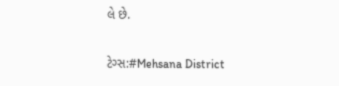લે છે.

ટેગ્સ:#Mehsana District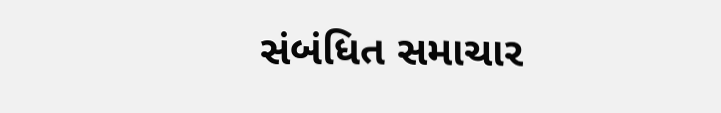સંબંધિત સમાચાર